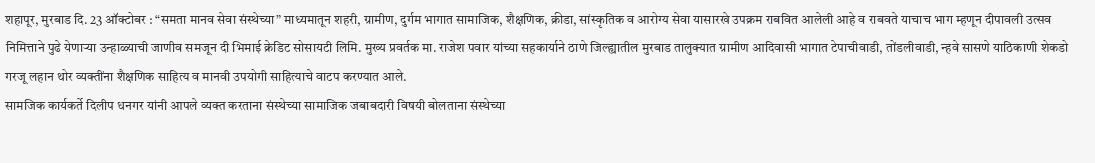शहापूर, मुरबाड दि. 23 ऑक्टोबर : “समता मानव सेवा संस्थेच्या” माध्यमातून शहरी, ग्रामीण, दुर्गम भागात सामाजिक, शैक्षणिक, क्रीडा, सांस्कृतिक व आरोग्य सेवा यासारखे उपक्रम राबवित आलेली आहे व राबवते याचाच भाग म्हणून दीपावली उत्सव निमित्ताने पुढे येणाऱ्या उन्हाळ्याची जाणीव समजून दी भिमाई क्रेडिट सोसायटी लिमि. मुख्य प्रवर्तक मा. राजेश पवार यांच्या सहकार्याने ठाणे जिल्ह्यातील मुरबाड तालुक्यात ग्रामीण आदिवासी भागात टेपाचीवाडी, तोंडलीवाडी, न्हवे सासणे याठिकाणी शेकडो गरजू लहान थोर व्यक्तींना शैक्षणिक साहित्य व मानवी उपयोगी साहित्याचे वाटप करण्यात आले.
सामजिक कार्यकर्ते दिलीप धनगर यांनी आपले व्यक्त करताना संस्थेच्या सामाजिक जबाबदारी विषयी बोलताना संस्थेच्या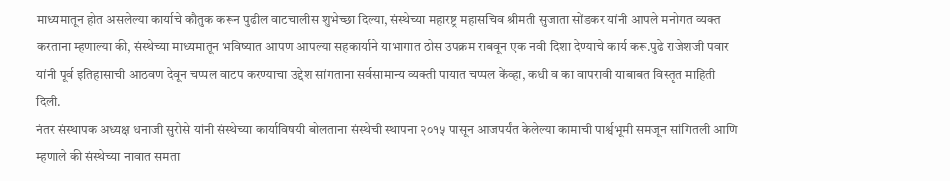माध्यमातून होत असलेल्या कार्याचे कौतुक करून पुढील वाटचालीस शुभेच्छा दिल्या, संस्थेच्या महारष्ट्र महासचिव श्रीमती सुजाता सोंडकर यांनी आपले मनोगत व्यक्त करताना म्हणाल्या की, संस्थेच्या माध्यमातून भविष्यात आपण आपल्या सहकार्याने याभागात ठोस उपक्रम राबवून एक नवी दिशा देण्याचे कार्य करू.पुढे राजेशजी पवार यांनी पूर्व इतिहासाची आठवण देवून चप्पल वाटप करण्याचा उद्देश सांगताना सर्वसामान्य व्यक्ती पायात चप्पल केंव्हा, कधी व का वापरावी याबाबत विस्तृत माहिती दिली.
नंतर संस्थापक अध्यक्ष धनाजी सुरोसे यांनी संस्थेच्या कार्याविषयी बोलताना संस्थेची स्थापना २०१५ पासून आजपर्यंत केलेल्या कामाची पार्श्वभूमी समजून सांगितली आणि म्हणाले की संस्थेच्या नावात समता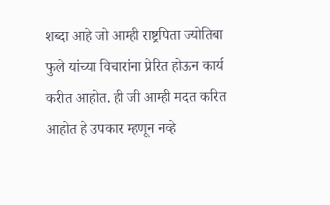शब्दा आहे जो आम्ही राष्ट्रपिता ज्योतिबा फुले यांच्या विचारांना प्रेरित होऊन कार्य करीत आहोत. ही जी आम्ही मदत करित आहोत हे उपकार म्हणून नव्हे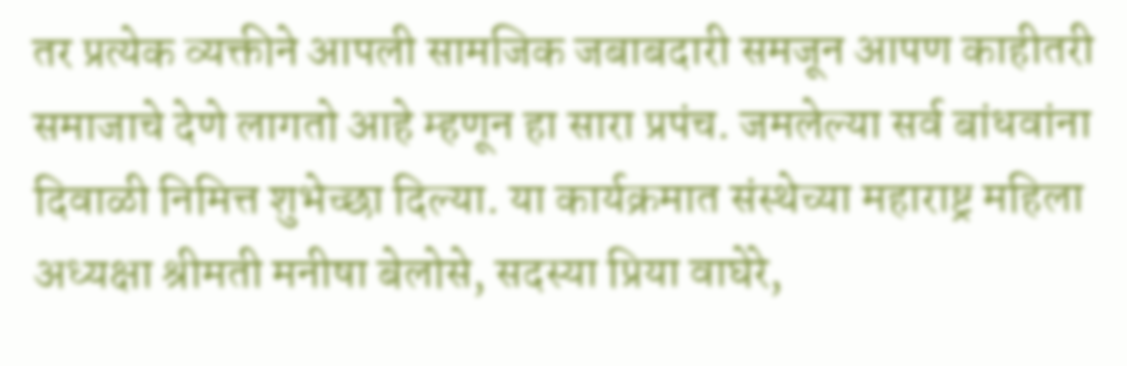तर प्रत्येक व्यक्तीने आपली सामजिक जबाबदारी समजून आपण काहीतरी समाजाचे देणे लागतो आहे म्हणून हा सारा प्रपंच. जमलेल्या सर्व बांधवांना दिवाळी निमित्त शुभेच्छा दिल्या. या कार्यक्रमात संस्थेच्या महाराष्ट्र महिला अध्यक्षा श्रीमती मनीषा बेलोसे, सदस्या प्रिया वाघेरे,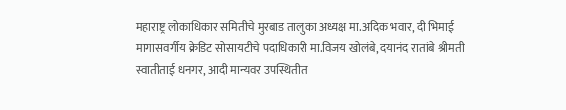महाराष्ट्र लोकाधिकार समितीचे मुरबाड तालुका अध्यक्ष मा.अदिक भवार, दी भिमाई मागासवर्गीय क्रेडिट सोसायटीचे पदाधिकारी मा.विजय खोलंबे, दयानंद रातांबे श्रीमती स्वातीताई धनगर, आदी मान्यवर उपस्थितीत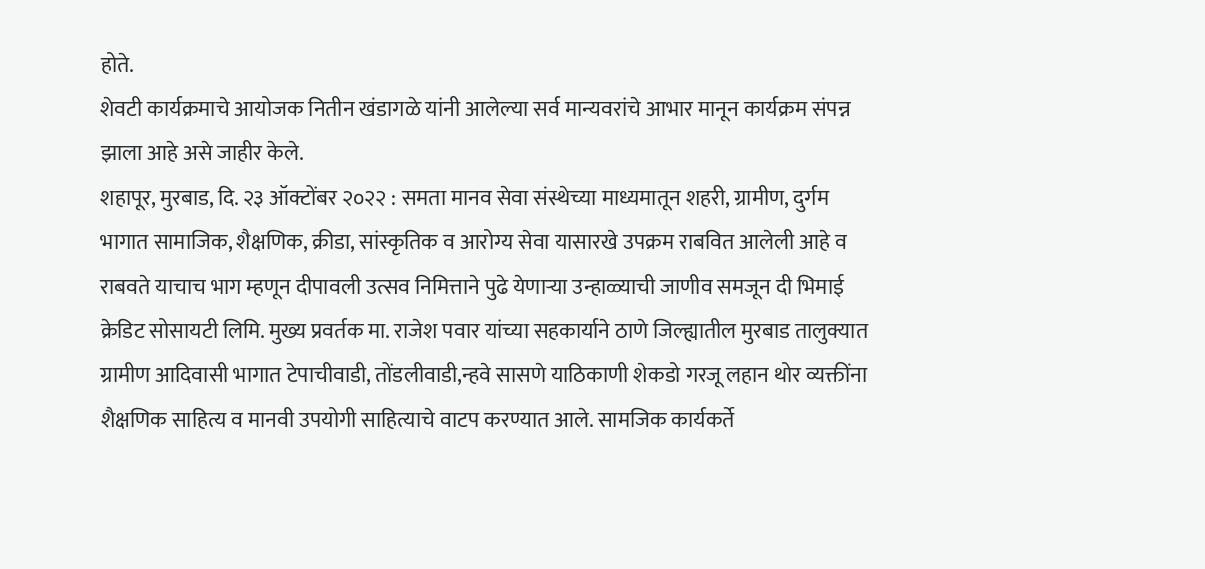होते.
शेवटी कार्यक्रमाचे आयोजक नितीन खंडागळे यांनी आलेल्या सर्व मान्यवरांचे आभार मानून कार्यक्रम संपन्न झाला आहे असे जाहीर केले.
शहापूर, मुरबाड, दि. २३ ऑक्टोंबर २०२२ : समता मानव सेवा संस्थेच्या माध्यमातून शहरी, ग्रामीण, दुर्गम भागात सामाजिक, शैक्षणिक, क्रीडा, सांस्कृतिक व आरोग्य सेवा यासारखे उपक्रम राबवित आलेली आहे व राबवते याचाच भाग म्हणून दीपावली उत्सव निमित्ताने पुढे येणाऱ्या उन्हाळ्याची जाणीव समजून दी भिमाई क्रेडिट सोसायटी लिमि. मुख्य प्रवर्तक मा. राजेश पवार यांच्या सहकार्याने ठाणे जिल्ह्यातील मुरबाड तालुक्यात ग्रामीण आदिवासी भागात टेपाचीवाडी, तोंडलीवाडी,न्हवे सासणे याठिकाणी शेकडो गरजू लहान थोर व्यक्तींना शैक्षणिक साहित्य व मानवी उपयोगी साहित्याचे वाटप करण्यात आले. सामजिक कार्यकर्ते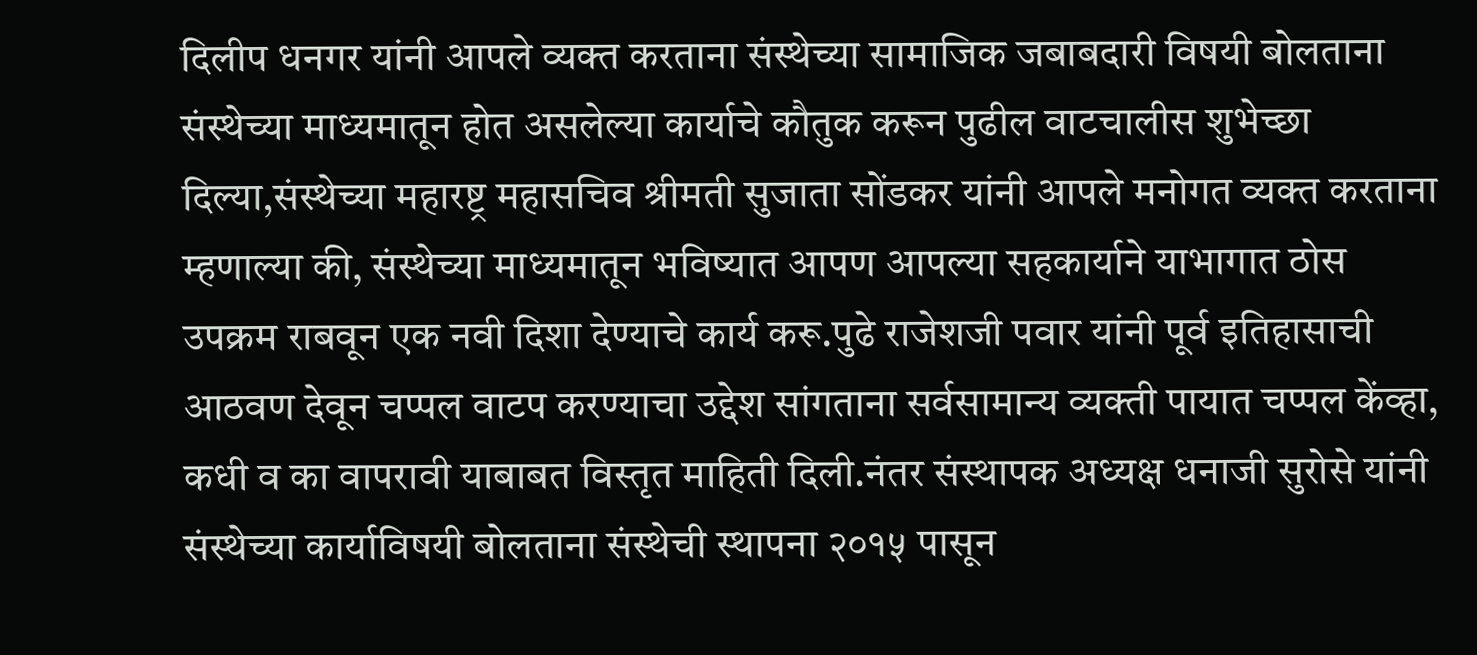दिलीप धनगर यांनी आपले व्यक्त करताना संस्थेच्या सामाजिक जबाबदारी विषयी बोलताना संस्थेच्या माध्यमातून होत असलेल्या कार्याचे कौतुक करून पुढील वाटचालीस शुभेच्छा दिल्या,संस्थेच्या महारष्ट्र महासचिव श्रीमती सुजाता सोंडकर यांनी आपले मनोगत व्यक्त करताना म्हणाल्या की, संस्थेच्या माध्यमातून भविष्यात आपण आपल्या सहकार्याने याभागात ठोस उपक्रम राबवून एक नवी दिशा देण्याचे कार्य करू.पुढे राजेशजी पवार यांनी पूर्व इतिहासाची आठवण देवून चप्पल वाटप करण्याचा उद्देश सांगताना सर्वसामान्य व्यक्ती पायात चप्पल केंव्हा, कधी व का वापरावी याबाबत विस्तृत माहिती दिली.नंतर संस्थापक अध्यक्ष धनाजी सुरोसे यांनी संस्थेच्या कार्याविषयी बोलताना संस्थेची स्थापना २०१५ पासून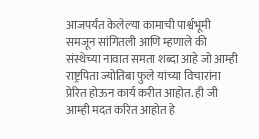आजपर्यंत केलेल्या कामाची पार्श्वभूमी समजून सांगितली आणि म्हणाले की संस्थेच्या नावात समता शब्दा आहे जो आम्ही राष्ट्रपिता ज्योतिबा फुले यांच्या विचारांना प्रेरित होऊन कार्य करीत आहोत. ही जी आम्ही मदत करित आहोत हे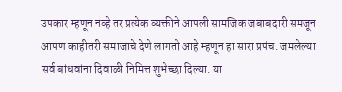उपकार म्हणून नव्हे तर प्रत्येक व्यक्तीने आपली सामजिक जबाबदारी समजून आपण काहीतरी समाजाचे देणे लागतो आहे म्हणून हा सारा प्रपंच. जमलेल्या सर्व बांधवांना दिवाळी निमित्त शुभेच्छा दिल्या. या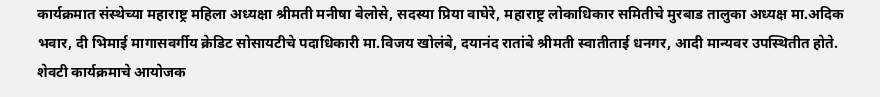कार्यक्रमात संस्थेच्या महाराष्ट्र महिला अध्यक्षा श्रीमती मनीषा बेलोसे, सदस्या प्रिया वाघेरे, महाराष्ट्र लोकाधिकार समितीचे मुरबाड तालुका अध्यक्ष मा.अदिक भवार, दी भिमाई मागासवर्गीय क्रेडिट सोसायटीचे पदाधिकारी मा.विजय खोलंबे, दयानंद रातांबे श्रीमती स्वातीताई धनगर, आदी मान्यवर उपस्थितीत होते. शेवटी कार्यक्रमाचे आयोजक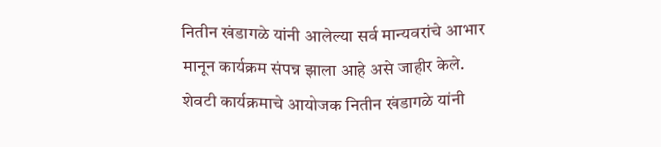नितीन खंडागळे यांनी आलेल्या सर्व मान्यवरांचे आभार मानून कार्यक्रम संपन्न झाला आहे असे जाहीर केले.
शेवटी कार्यक्रमाचे आयोजक नितीन खंडागळे यांनी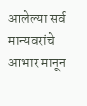आलेल्या सर्व मान्यवरांचे आभार मानून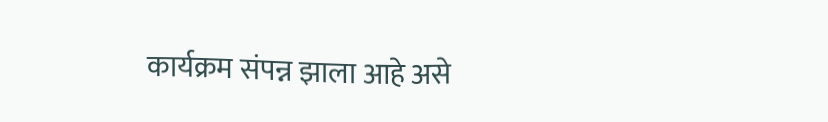कार्यक्रम संपन्न झाला आहे असे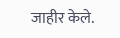जाहीर केले.